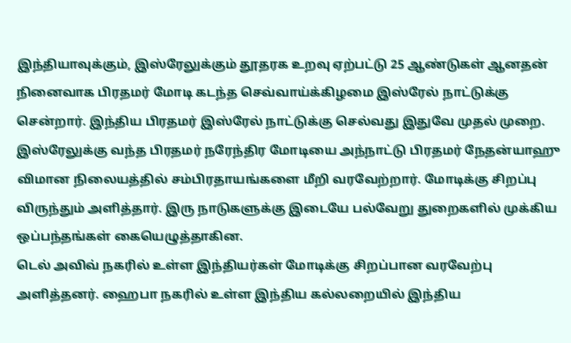இந்தியாவுக்கும், இஸ்ரேலுக்கும் தூதரக உறவு ஏற்பட்டு 25 ஆண்டுகள் ஆனதன் நினைவாக பிரதமர் மோடி கடந்த செவ்வாய்க்கிழமை இஸ்ரேல் நாட்டுக்கு சென்றார். இந்திய பிரதமர் இஸ்ரேல் நாட்டுக்கு செல்வது இதுவே முதல் முறை.
இஸ்ரேலுக்கு வந்த பிரதமர் நரேந்திர மோடியை அந்நாட்டு பிரதமர் நேதன்யாஹு விமான நிலையத்தில் சம்பிரதாயங்களை மீறி வரவேற்றார். மோடிக்கு சிறப்பு விருந்தும் அளித்தார். இரு நாடுகளுக்கு இடையே பல்வேறு துறைகளில் முக்கிய ஒப்பந்தங்கள் கையெழுத்தாகின.
டெல் அவிவ் நகரில் உள்ள இந்தியர்கள் மோடிக்கு சிறப்பான வரவேற்பு அளித்தனர். ஹைபா நகரில் உள்ள இந்திய கல்லறையில் இந்திய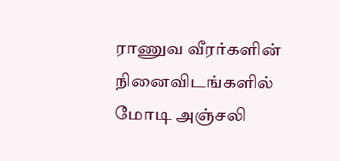ராணுவ வீரர்களின் நினைவிடங்களில் மோடி அஞ்சலி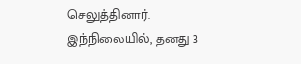செலுத்தினார்.
இந்நிலையில், தனது 3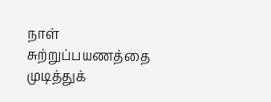நாள் சுற்றுப்பயணத்தை முடித்துக்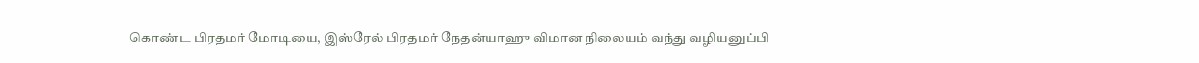கொண்ட பிரதமர் மோடியை, இஸ்ரேல் பிரதமர் நேதன்யாஹு விமான நிலையம் வந்து வழியனுப்பி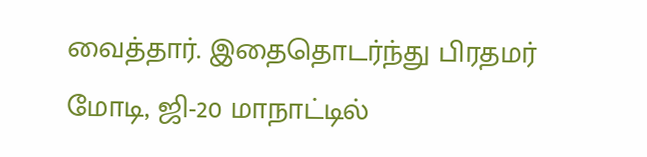வைத்தார். இதைதொடர்ந்து பிரதமர் மோடி, ஜி-20 மாநாட்டில்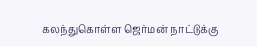கலந்துகொள்ள ஜெர்மன் நாட்டுக்கு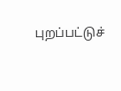புறப்பட்டுச்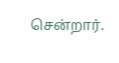சென்றார்.